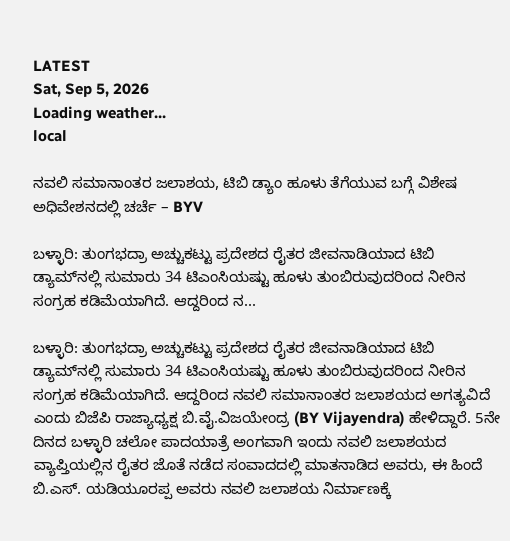LATEST
Sat, Sep 5, 2026
Loading weather...
local

ನವಲಿ ಸಮಾನಾಂತರ ಜಲಾಶಯ, ಟಿಬಿ ಡ್ಯಾಂ ಹೂಳು ತೆಗೆಯುವ ಬಗ್ಗೆ ವಿಶೇಷ ಅಧಿವೇಶನದಲ್ಲಿ ಚರ್ಚೆ – BYV

ಬಳ್ಳಾರಿ: ತುಂಗಭದ್ರಾ ಅಚ್ಚುಕಟ್ಟು ಪ್ರದೇಶದ ರೈತರ ಜೀವನಾಡಿಯಾದ ಟಿಬಿ ಡ್ಯಾಮ್‍ನಲ್ಲಿ ಸುಮಾರು 34 ಟಿಎಂಸಿಯಷ್ಟು ಹೂಳು ತುಂಬಿರುವುದರಿಂದ ನೀರಿನ ಸಂಗ್ರಹ ಕಡಿಮೆಯಾಗಿದೆ. ಆದ್ದರಿಂದ ನ...

ಬಳ್ಳಾರಿ: ತುಂಗಭದ್ರಾ ಅಚ್ಚುಕಟ್ಟು ಪ್ರದೇಶದ ರೈತರ ಜೀವನಾಡಿಯಾದ ಟಿಬಿ ಡ್ಯಾಮ್‍ನಲ್ಲಿ ಸುಮಾರು 34 ಟಿಎಂಸಿಯಷ್ಟು ಹೂಳು ತುಂಬಿರುವುದರಿಂದ ನೀರಿನ ಸಂಗ್ರಹ ಕಡಿಮೆಯಾಗಿದೆ. ಆದ್ದರಿಂದ ನವಲಿ ಸಮಾನಾಂತರ ಜಲಾಶಯದ ಅಗತ್ಯವಿದೆ ಎಂದು ಬಿಜೆಪಿ ರಾಜ್ಯಾಧ್ಯಕ್ಷ ಬಿ.ವೈ.ವಿಜಯೇಂದ್ರ (BY Vijayendra) ಹೇಳಿದ್ದಾರೆ. 5ನೇ ದಿನದ ಬಳ್ಳಾರಿ ಚಲೋ ಪಾದಯಾತ್ರೆ ಅಂಗವಾಗಿ ಇಂದು ನವಲಿ ಜಲಾಶಯದ ವ್ಯಾಪ್ತಿಯಲ್ಲಿನ ರೈತರ ಜೊತೆ ನಡೆದ ಸಂವಾದದಲ್ಲಿ ಮಾತನಾಡಿದ ಅವರು, ಈ ಹಿಂದೆ ಬಿ.ಎಸ್. ಯಡಿಯೂರಪ್ಪ ಅವರು ನವಲಿ ಜಲಾಶಯ ನಿರ್ಮಾಣಕ್ಕೆ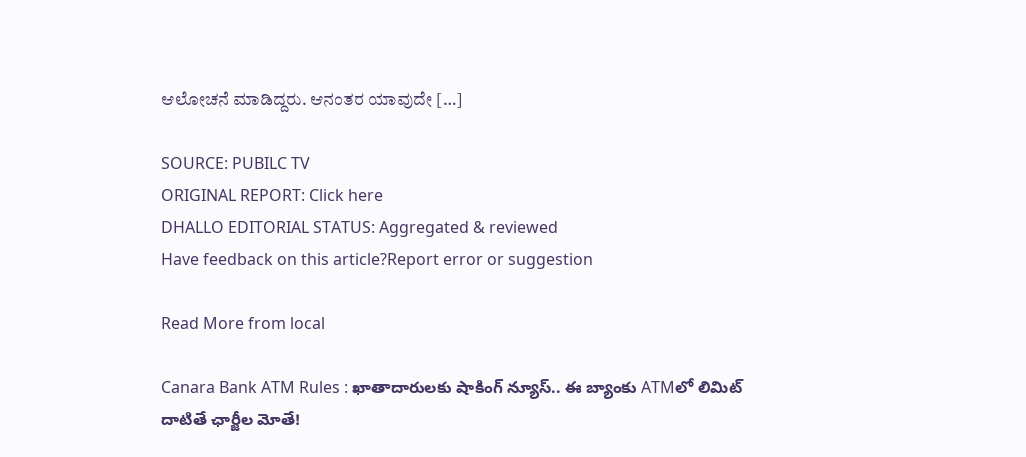ಆಲೋಚನೆ ಮಾಡಿದ್ದರು. ಆನಂತರ ಯಾವುದೇ […]

SOURCE: PUBILC TV
ORIGINAL REPORT: Click here
DHALLO EDITORIAL STATUS: Aggregated & reviewed
Have feedback on this article?Report error or suggestion

Read More from local

Canara Bank ATM Rules : ఖాతాదారులకు షాకింగ్ న్యూస్.. ఈ బ్యాంకు ATMలో లిమిట్ దాటితే ఛార్జీల మోతే!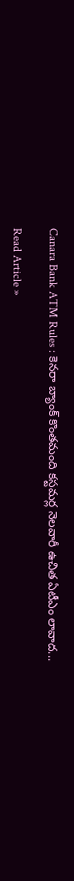Canara Bank ATM Rules : కెనరా బ్యాంక్ కొంతమంది కస్టమర్ల నెలవారీ ఉచిత ఏటీఎం లావాద...

Read Article »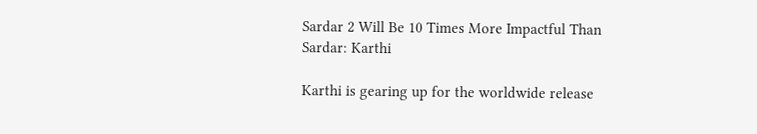Sardar 2 Will Be 10 Times More Impactful Than Sardar: Karthi

Karthi is gearing up for the worldwide release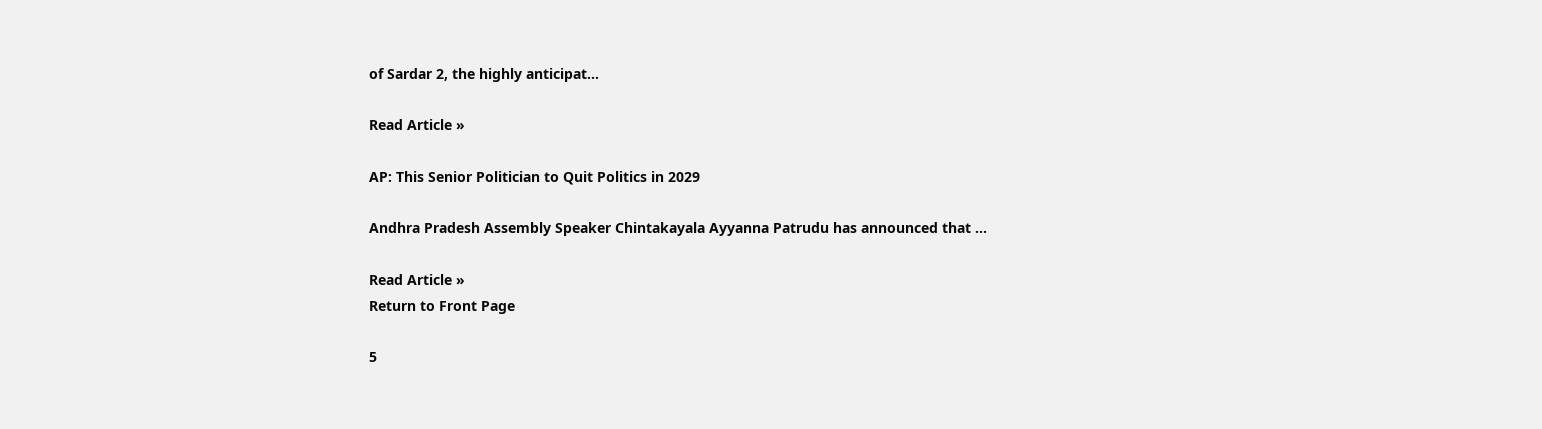of Sardar 2, the highly anticipat...

Read Article »

AP: This Senior Politician to Quit Politics in 2029

Andhra Pradesh Assembly Speaker Chintakayala Ayyanna Patrudu has announced that ...

Read Article »
Return to Front Page

5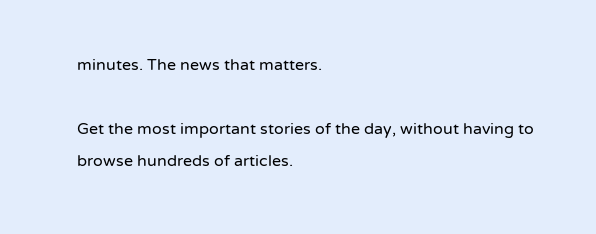minutes. The news that matters.

Get the most important stories of the day, without having to browse hundreds of articles.